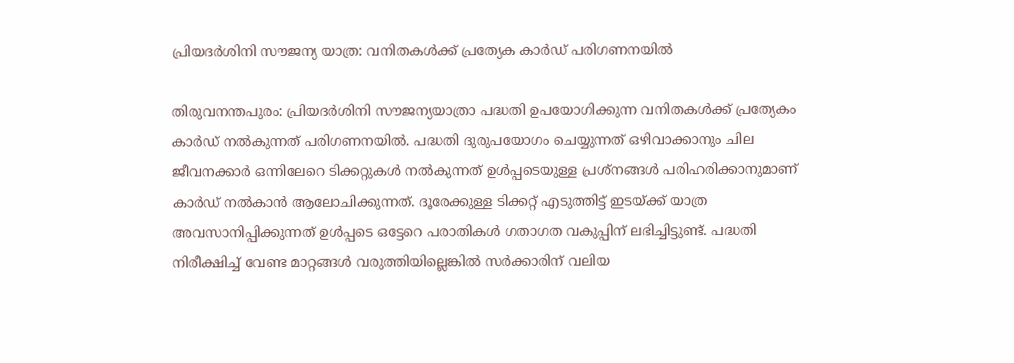പ്രിയദര്‍ശിനി സൗജന്യ യാത്ര: വനിതകള്‍ക്ക് പ്രത്യേക കാര്‍ഡ് പരിഗണനയില്‍

തിരുവനന്തപുരം: പ്രിയദര്‍ശിനി സൗജന്യയാത്രാ പദ്ധതി ഉപയോഗിക്കുന്ന വനിതകള്‍ക്ക് പ്രത്യേകം കാര്‍ഡ് നല്‍കുന്നത് പരിഗണനയില്‍. പദ്ധതി ദുരുപയോഗം ചെയ്യുന്നത് ഒഴിവാക്കാനും ചില ജീവനക്കാര്‍ ഒന്നിലേറെ ടിക്കറ്റുകള്‍ നല്‍കുന്നത് ഉള്‍പ്പടെയുള്ള പ്രശ്‌നങ്ങള്‍ പരിഹരിക്കാനുമാണ് കാര്‍ഡ് നല്‍കാന്‍ ആലോചിക്കുന്നത്. ദൂരേക്കുള്ള ടിക്കറ്റ് എടുത്തിട്ട് ഇടയ്ക്ക് യാത്ര അവസാനിപ്പിക്കുന്നത് ഉള്‍പ്പടെ ഒട്ടേറെ പരാതികള്‍ ഗതാഗത വകുപ്പിന് ലഭിച്ചിട്ടുണ്ട്. പദ്ധതി നിരീക്ഷിച്ച് വേണ്ട മാറ്റങ്ങള്‍ വരുത്തിയില്ലെങ്കില്‍ സര്‍ക്കാരിന് വലിയ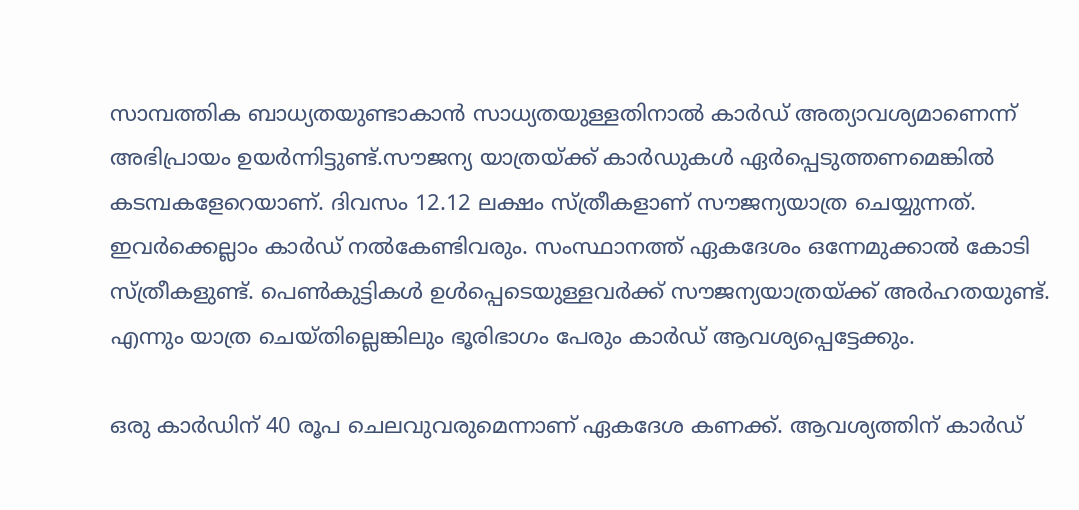സാമ്പത്തിക ബാധ്യതയുണ്ടാകാന്‍ സാധ്യതയുള്ളതിനാല്‍ കാര്‍ഡ് അത്യാവശ്യമാണെന്ന് അഭിപ്രായം ഉയര്‍ന്നിട്ടുണ്ട്.സൗജന്യ യാത്രയ്ക്ക് കാര്‍ഡുകള്‍ ഏര്‍പ്പെടുത്തണമെങ്കില്‍ കടമ്പകളേറെയാണ്. ദിവസം 12.12 ലക്ഷം സ്ത്രീകളാണ് സൗജന്യയാത്ര ചെയ്യുന്നത്. ഇവര്‍ക്കെല്ലാം കാര്‍ഡ് നല്‍കേണ്ടിവരും. സംസ്ഥാനത്ത് ഏകദേശം ഒന്നേമുക്കാല്‍ കോടി സ്ത്രീകളുണ്ട്. പെണ്‍കുട്ടികള്‍ ഉള്‍പ്പെടെയുള്ളവര്‍ക്ക് സൗജന്യയാത്രയ്ക്ക് അര്‍ഹതയുണ്ട്. എന്നും യാത്ര ചെയ്തില്ലെങ്കിലും ഭൂരിഭാഗം പേരും കാര്‍ഡ് ആവശ്യപ്പെട്ടേക്കും.

ഒരു കാര്‍ഡിന് 40 രൂപ ചെലവുവരുമെന്നാണ് ഏകദേശ കണക്ക്. ആവശ്യത്തിന് കാര്‍ഡ്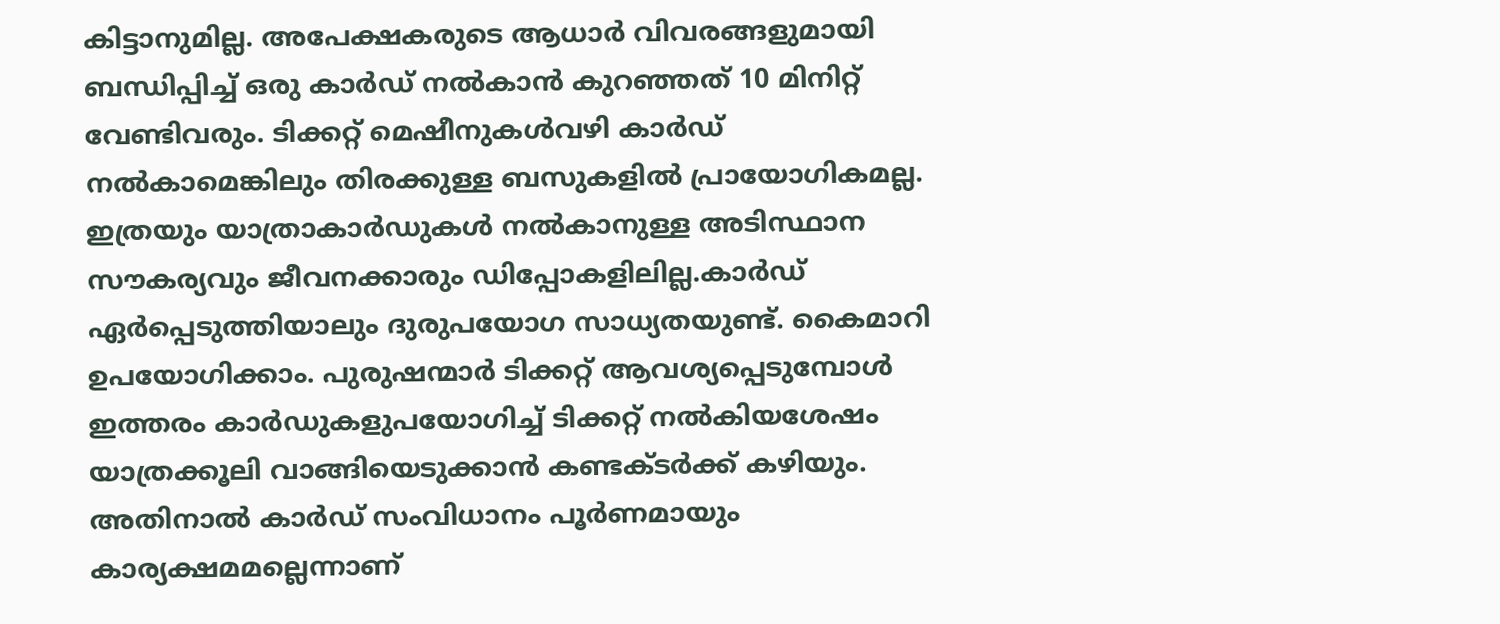കിട്ടാനുമില്ല. അപേക്ഷകരുടെ ആധാര്‍ വിവരങ്ങളുമായി ബന്ധിപ്പിച്ച് ഒരു കാര്‍ഡ് നല്‍കാന്‍ കുറഞ്ഞത് 10 മിനിറ്റ് വേണ്ടിവരും. ടിക്കറ്റ് മെഷീനുകള്‍വഴി കാര്‍ഡ് നല്‍കാമെങ്കിലും തിരക്കുള്ള ബസുകളില്‍ പ്രായോഗികമല്ല. ഇത്രയും യാത്രാകാര്‍ഡുകള്‍ നല്‍കാനുള്ള അടിസ്ഥാന സൗകര്യവും ജീവനക്കാരും ഡിപ്പോകളിലില്ല.കാര്‍ഡ് ഏര്‍പ്പെടുത്തിയാലും ദുരുപയോഗ സാധ്യതയുണ്ട്. കൈമാറി ഉപയോഗിക്കാം. പുരുഷന്മാര്‍ ടിക്കറ്റ് ആവശ്യപ്പെടുമ്പോള്‍ ഇത്തരം കാര്‍ഡുകളുപയോഗിച്ച് ടിക്കറ്റ് നല്‍കിയശേഷം യാത്രക്കൂലി വാങ്ങിയെടുക്കാന്‍ കണ്ടക്ടര്‍ക്ക് കഴിയും. അതിനാല്‍ കാര്‍ഡ് സംവിധാനം പൂര്‍ണമായും കാര്യക്ഷമമല്ലെന്നാണ്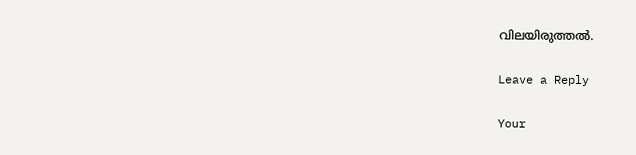വിലയിരുത്തല്‍.

Leave a Reply

Your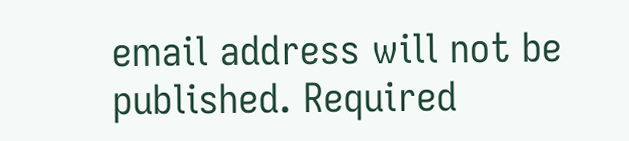email address will not be published. Required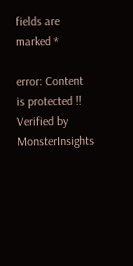fields are marked *

error: Content is protected !!
Verified by MonsterInsights